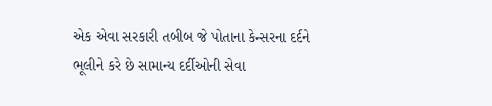એક એવા સરકારી તબીબ જે પોતાના કેન્સરના દર્દને ભૂલીને કરે છે સામાન્ય દર્દીઓની સેવા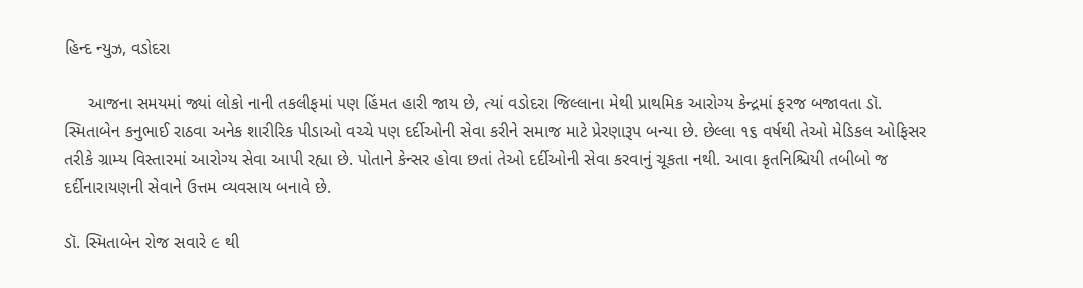હિન્દ ન્યુઝ, વડોદરા

     આજના સમયમાં જ્યાં લોકો નાની તકલીફમાં પણ હિંમત હારી જાય છે, ત્યાં વડોદરા જિલ્લાના મેથી પ્રાથમિક આરોગ્ય કેન્દ્રમાં ફરજ બજાવતા ડૉ. સ્મિતાબેન કનુભાઈ રાઠવા અનેક શારીરિક પીડાઓ વચ્ચે પણ દર્દીઓની સેવા કરીને સમાજ માટે પ્રેરણારૂપ બન્યા છે. છેલ્લા ૧૬ વર્ષથી તેઓ મેડિકલ ઓફિસર તરીકે ગ્રામ્ય વિસ્તારમાં આરોગ્ય સેવા આપી રહ્યા છે. પોતાને કેન્સર હોવા છતાં તેઓ દર્દીઓની સેવા કરવાનું ચૂકતા નથી. આવા કૃતનિશ્ચિયી તબીબો જ દર્દીનારાયણની સેવાને ઉત્તમ વ્યવસાય બનાવે છે.

ડૉ. સ્મિતાબેન રોજ સવારે ૯ થી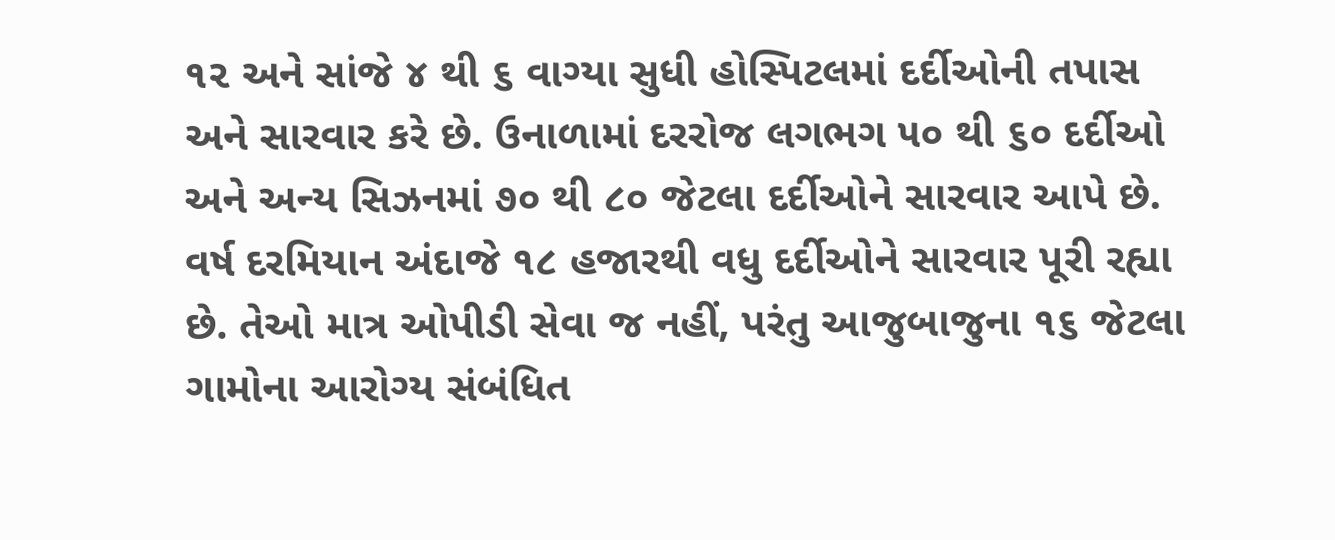૧૨ અને સાંજે ૪ થી ૬ વાગ્યા સુધી હોસ્પિટલમાં દર્દીઓની તપાસ અને સારવાર કરે છે. ઉનાળામાં દરરોજ લગભગ ૫૦ થી ૬૦ દર્દીઓ અને અન્ય સિઝનમાં ૭૦ થી ૮૦ જેટલા દર્દીઓને સારવાર આપે છે. વર્ષ દરમિયાન અંદાજે ૧૮ હજારથી વધુ દર્દીઓને સારવાર પૂરી રહ્યા છે. તેઓ માત્ર ઓપીડી સેવા જ નહીં, પરંતુ આજુબાજુના ૧૬ જેટલા ગામોના આરોગ્ય સંબંધિત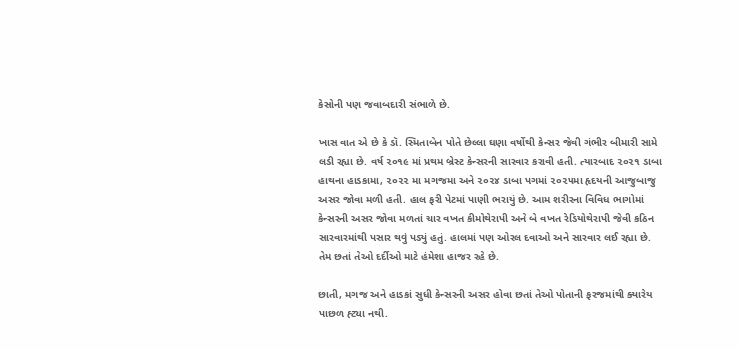કેસોની પણ જવાબદારી સંભાળે છે.

ખાસ વાત એ છે કે ડૉ. સ્મિતાબેન પોતે છેલ્લા ઘણા વર્ષોથી કેન્સર જેવી ગંભીર બીમારી સામે લડી રહ્યા છે. વર્ષ ૨૦૧૯ માં પ્રથમ બ્રેસ્ટ કેન્સરની સારવાર કરાવી હતી. ત્યારબાદ ૨૦૨૧ ડાબા હાથના હાડકામા, ૨૦૨૨ મા મગજમા અને ૨૦૨૪ ડાબા પગમાં ૨૦૨૫મા હૃદયની આજુબાજુ અસર જોવા મળી હતી. હાલ ફરી પેટમાં પાણી ભરાયું છે. આમ શરીરના વિવિધ ભાગોમાં કેન્સરની અસર જોવા મળતાં ચાર વખત કીમોથેરાપી અને બે વખત રેડિયોથેરાપી જેવી કઠિન સારવારમાંથી પસાર થવું પડ્યું હતું. હાલમાં પણ ઓરલ દવાઓ અને સારવાર લઈ રહ્યા છે. તેમ છતાં તેઓ દર્દીઓ માટે હંમેશા હાજર રહે છે.

છાતી, મગજ અને હાડકાં સુધી કેન્સરની અસર હોવા છતાં તેઓ પોતાની ફરજમાંથી ક્યારેય પાછળ હ્ટ્યા નથી.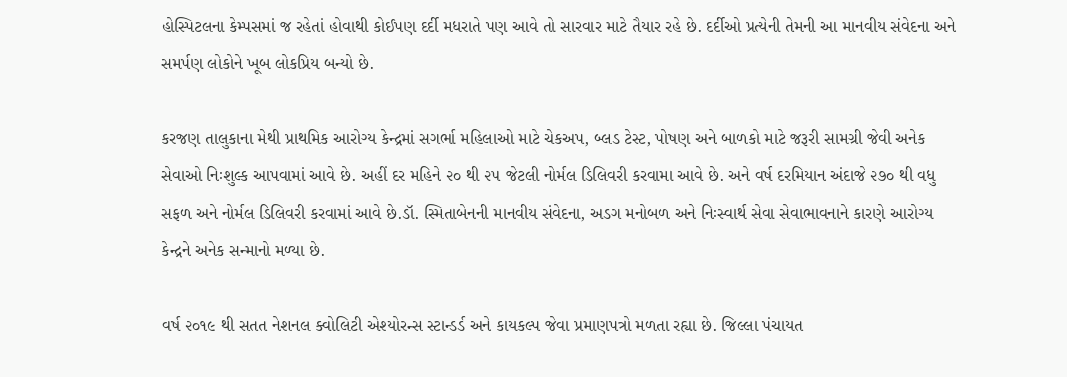હોસ્પિટલના કેમ્પસમાં જ રહેતાં હોવાથી કોઈપણ દર્દી મધરાતે પણ આવે તો સારવાર માટે તૈયાર રહે છે. દર્દીઓ પ્રત્યેની તેમની આ માનવીય સંવેદના અને સમર્પણ લોકોને ખૂબ લોકપ્રિય બન્યો છે.

કરજણ તાલુકાના મેથી પ્રાથમિક આરોગ્ય કેન્દ્રમાં સગર્ભા મહિલાઓ માટે ચેકઅપ, બ્લડ ટેસ્ટ, પોષણ અને બાળકો માટે જરૂરી સામગ્રી જેવી અનેક સેવાઓ નિઃશુલ્ક આપવામાં આવે છે. અહીં દર મહિને ૨૦ થી ૨૫ જેટલી નોર્મલ ડિલિવરી કરવામા આવે છે. અને વર્ષ દરમિયાન અંદાજે ૨૭૦ થી વધુ સફળ અને નોર્મલ ડિલિવરી કરવામાં આવે છે.ડૉ. સ્મિતાબેનની માનવીય સંવેદના, અડગ મનોબળ અને નિઃસ્વાર્થ સેવા સેવાભાવનાને કારણે આરોગ્ય કેન્દ્રને અનેક સન્માનો મળ્યા છે.

વર્ષ ૨૦૧૯ થી સતત નેશનલ ક્વોલિટી એશ્યોરન્સ સ્ટાન્ડર્ડ અને કાયકલ્પ જેવા પ્રમાણપત્રો મળતા રહ્યા છે. જિલ્લા પંચાયત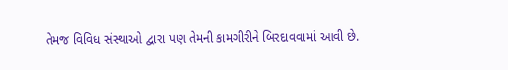તેમજ વિવિધ સંસ્થાઓ દ્વારા પણ તેમની કામગીરીને બિરદાવવામાં આવી છે.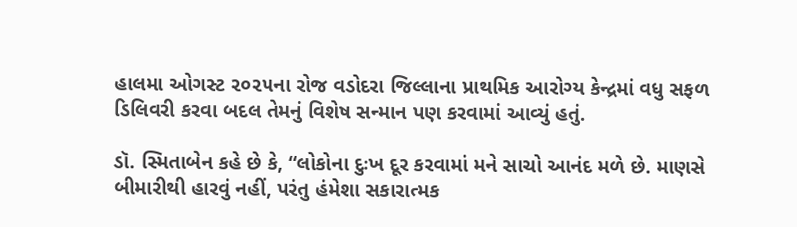હાલમા ઓગસ્ટ ૨૦૨૫ના રોજ વડોદરા જિલ્લાના પ્રાથમિક આરોગ્ય કેન્દ્રમાં વધુ સફળ ડિલિવરી કરવા બદલ તેમનું વિશેષ સન્માન પણ કરવામાં આવ્યું હતું.

ડૉ. સ્મિતાબેન કહે છે કે, “લોકોના દુઃખ દૂર કરવામાં મને સાચો આનંદ મળે છે. માણસે બીમારીથી હારવું નહીં, પરંતુ હંમેશા સકારાત્મક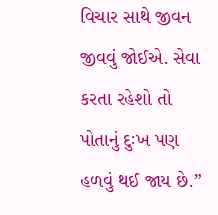વિચાર સાથે જીવન જીવવું જોઈએ. સેવા કરતા રહેશો તો પોતાનું દુઃખ પણ હળવું થઈ જાય છે.”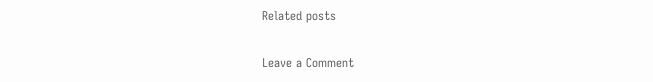Related posts

Leave a Comment